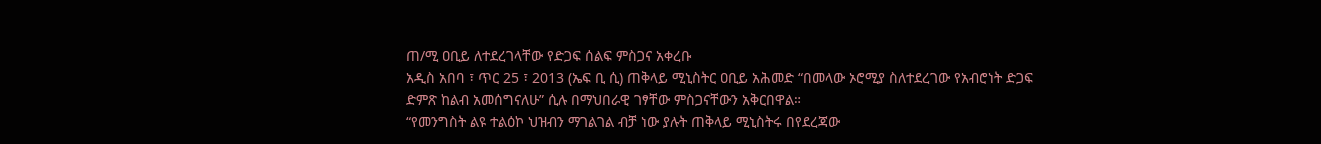ጠ/ሚ ዐቢይ ለተደረገላቸው የድጋፍ ሰልፍ ምስጋና አቀረቡ
አዲስ አበባ ፣ ጥር 25 ፣ 2013 (ኤፍ ቢ ሲ) ጠቅላይ ሚኒስትር ዐቢይ አሕመድ “በመላው ኦሮሚያ ስለተደረገው የአብሮነት ድጋፍ ድምጽ ከልብ አመሰግናለሁ” ሲሉ በማህበራዊ ገፃቸው ምስጋናቸውን አቅርበዋል።
“የመንግስት ልዩ ተልዕኮ ህዝብን ማገልገል ብቻ ነው ያሉት ጠቅላይ ሚኒስትሩ በየደረጃው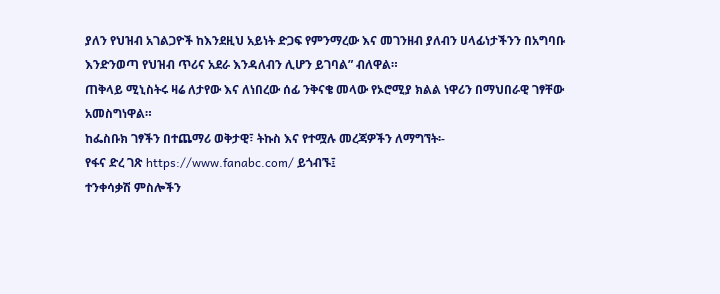ያለን የህዝብ አገልጋዮች ከእንደዚህ አይነት ድጋፍ የምንማረው እና መገንዘብ ያለብን ሀላፊነታችንን በአግባቡ እንድንወጣ የህዝብ ጥሪና አደራ እንዳለብን ሊሆን ይገባል” ብለዋል።
ጠቅላይ ሚኒስትሩ ዛሬ ለታየው እና ለነበረው ሰፊ ንቅናቄ መላው የኦሮሚያ ክልል ነዋሪን በማህበራዊ ገፃቸው አመስግነዋል።
ከፌስቡክ ገፃችን በተጨማሪ ወቅታዊ፣ ትኩስ እና የተሟሉ መረጃዎችን ለማግኘት፡-
የፋና ድረ ገጽ https://www.fanabc.com/ ይጎብኙ፤
ተንቀሳቃሽ ምስሎችን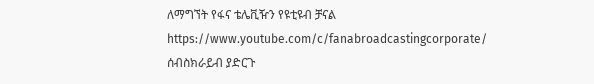ለማግኘት የፋና ቴሌቪዥን የዩቲዩብ ቻናል https://www.youtube.com/c/fanabroadcastingcorporate/ ሰብስክራይብ ያድርጉ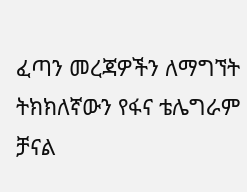ፈጣን መረጃዎችን ለማግኘት ትክክለኛውን የፋና ቴሌግራም ቻናል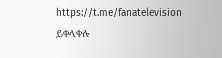https://t.me/fanatelevision ይቀላቀሉ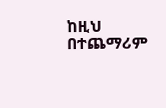ከዚህ በተጨማሪም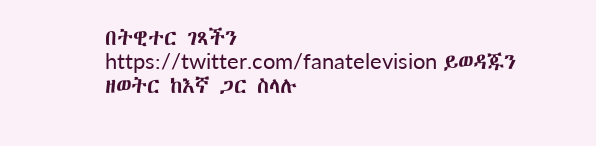በትዊተር ገጻችን https://twitter.com/fanatelevision ይወዳጁን
ዘወትር ከእኛ ጋር ስላሉ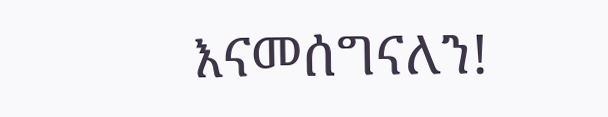እናመሰግናለን!